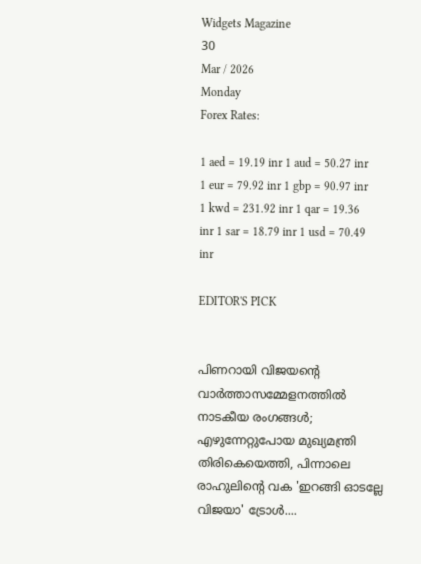Widgets Magazine
30
Mar / 2026
Monday
Forex Rates:

1 aed = 19.19 inr 1 aud = 50.27 inr 1 eur = 79.92 inr 1 gbp = 90.97 inr 1 kwd = 231.92 inr 1 qar = 19.36 inr 1 sar = 18.79 inr 1 usd = 70.49 inr

EDITOR'S PICK


പിണറായി വിജയന്റെ വാർത്താസമ്മേളനത്തിൽ നാടകീയ രംഗങ്ങൾ; എഴുന്നേറ്റുപോയ മുഖ്യമന്ത്രി തിരികെയെത്തി, പിന്നാലെ രാഹുലിന്റെ വക 'ഇറങ്ങി ഓടല്ലേ വിജയാ' ട്രോൾ....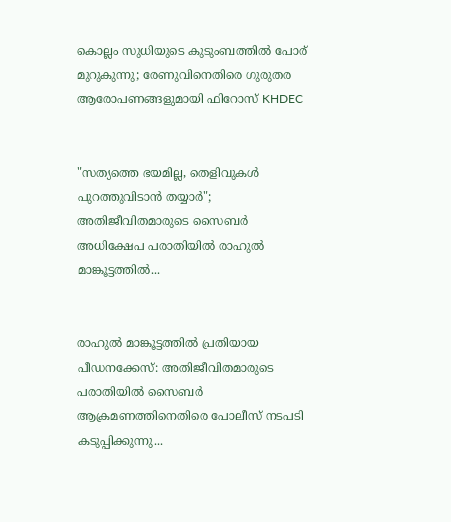കൊല്ലം സുധിയുടെ കുടുംബത്തിൽ പോര് മുറുകുന്നു; രേണുവിനെതിരെ ഗുരുതര ആരോപണങ്ങളുമായി ഫിറോസ് KHDEC


"സത്യത്തെ ഭയമില്ല, തെളിവുകൾ പുറത്തുവിടാൻ തയ്യാർ"; അതിജീവിതമാരുടെ സൈബർ അധിക്ഷേപ പരാതിയിൽ രാഹുൽ മാങ്കൂട്ടത്തിൽ...


രാഹുൽ മാങ്കൂട്ടത്തിൽ പ്രതിയായ പീഡനക്കേസ്: അതിജീവിതമാരുടെ പരാതിയിൽ സൈബർ ആക്രമണത്തിനെതിരെ പോലീസ് നടപടി കടുപ്പിക്കുന്നു...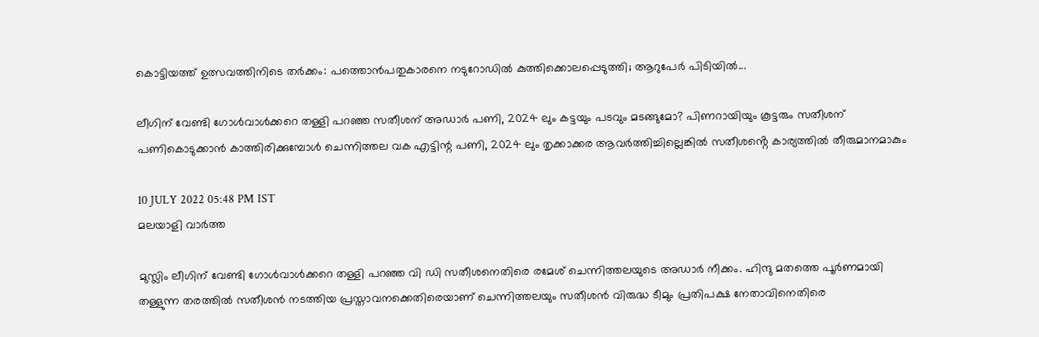കൊട്ടിയത്ത് ഉത്സവത്തിനിടെ തർക്കം: പത്തൊൻപതുകാരനെ നടുറോഡിൽ കുത്തിക്കൊലപ്പെടുത്തി; ആറുപേർ പിടിയിൽ...

ലീഗിന് വേണ്ടി ഗോൾവാൾക്കറെ തള്ളി പറഞ്ഞ സതീശന് അഡാർ പണി, 2024 ലും കട്ടയും പടവും മടങ്ങുമോ? പിണറായിയും കൂട്ടരും സതീശന് പണികൊടുക്കാൻ കാത്തിരിക്കുമ്പോൾ ചെന്നിത്തല വക എട്ടിന്റ പണി, 2024 ലും തൃക്കാക്കര ആവർത്തിച്ചില്ലെങ്കിൽ സതീശൻ്റെ കാര്യത്തിൽ തീരുമാനമാകും

10 JULY 2022 05:48 PM IST
മലയാളി വാര്‍ത്ത

മുസ്ലിം ലീഗിന് വേണ്ടി ഗോൾവാൾക്കറെ തള്ളി പറഞ്ഞ വി ഡി സതീശനെതിരെ രമേശ് ചെന്നിത്തലയുടെ അഡാർ നീക്കം. ഹിന്ദു മതത്തെ പൂർണമായി തള്ളുന്ന തരത്തിൽ സതീശൻ നടത്തിയ പ്രസ്താവനക്കെതിരെയാണ് ചെന്നിത്തലയും സതീശൻ വിരുദ്ധ ടീമും പ്രതിപക്ഷ നേതാവിനെതിരെ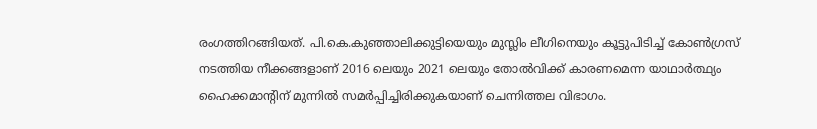രംഗത്തിറങ്ങിയത്. പി.കെ.കുഞ്ഞാലിക്കുട്ടിയെയും മുസ്ലിം ലീഗിനെയും കൂട്ടുപിടിച്ച് കോൺഗ്രസ് നടത്തിയ നീക്കങ്ങളാണ് 2016 ലെയും 2021 ലെയും തോൽവിക്ക് കാരണമെന്ന യാഥാർത്ഥ്യം ഹൈക്കമാൻ്റിന് മുന്നിൽ സമർപ്പിച്ചിരിക്കുകയാണ് ചെന്നിത്തല വിഭാഗം.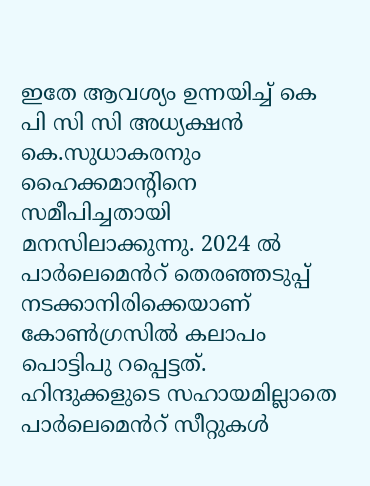ഇതേ ആവശ്യം ഉന്നയിച്ച് കെ പി സി സി അധ്യക്ഷൻ കെ.സുധാകരനും ഹൈക്കമാൻ്റിനെ സമീപിച്ചതായി മനസിലാക്കുന്നു. 2024 ൽ പാർലെമെൻറ് തെരഞ്ഞടുപ്പ് നടക്കാനിരിക്കെയാണ് കോൺഗ്രസിൽ കലാപം പൊട്ടിപു റപ്പെട്ടത്. ഹിന്ദുക്കളുടെ സഹായമില്ലാതെ പാർലെമെൻറ് സീറ്റുകൾ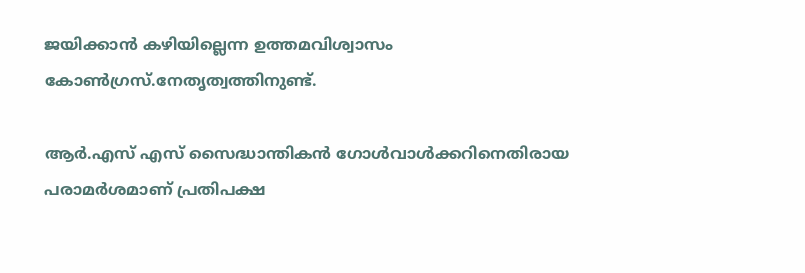ജയിക്കാൻ കഴിയില്ലെന്ന ഉത്തമവിശ്വാസം കോൺഗ്രസ്.നേതൃത്വത്തിനുണ്ട്.

ആർ.എസ് എസ് സൈദ്ധാന്തികൻ ഗോൾവാൾക്കറിനെതിരായ പരാമര്‍ശമാണ് പ്രതിപക്ഷ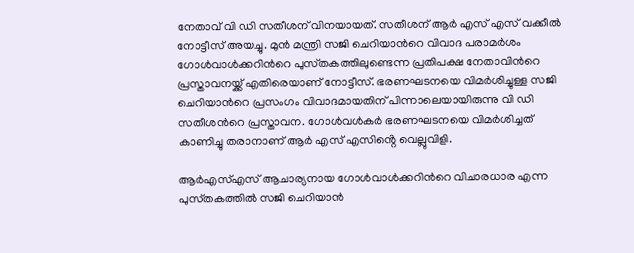നേതാവ് വി ഡി സതീശന് വിനയായത്. സതീശന് ആർ എസ് എസ് വക്കീൽ നോട്ടീസ് അയച്ചു. മുന്‍ മന്ത്രി സജി ചെറിയാന്‍റെ വിവാദ പരാമര്‍ശം ഗോള്‍വാള്‍ക്കറിന്‍റെ പുസ്‍തകത്തിലുണ്ടെന്ന പ്രതിപക്ഷ നേതാവിന്‍റെ പ്രസ്താവനയ്ക്ക് എതിരെയാണ് നോട്ടീസ്. ഭരണഘടനയെ വിമര്‍ശിച്ചുള്ള സജി ചെറിയാന്‍റെ പ്രസംഗം വിവാദമായതിന് പിന്നാലെയായിരുന്നു വി ഡി സതീശന്‍റെ പ്രസ്താവന. ഗോൾവൾകർ ഭരണഘടനയെ വിമർശിച്ചത് കാണിച്ചു തരാനാണ് ആർ എസ് എസിൻ്റെ വെല്ലുവിളി.

ആര്‍എസ്എസ് ആചാര്യനായ ഗോള്‍വാള്‍ക്കറിന്‍റെ വിചാരധാര എന്ന പുസ്‍തകത്തില്‍ സജി ചെറിയാന്‍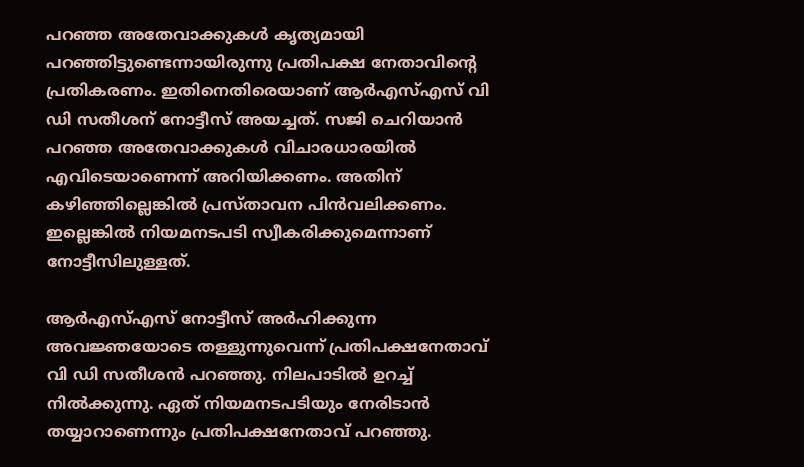പറഞ്ഞ അതേവാക്കുകള്‍ കൃത്യമായി പറഞ്ഞിട്ടുണ്ടെന്നായിരുന്നു പ്രതിപക്ഷ നേതാവിന്‍റെ പ്രതികരണം. ഇതിനെതിരെയാണ് ആര്‍എസ്എസ് വി ഡി സതീശന് നോട്ടീസ് അയച്ചത്. സജി ചെറിയാന്‍ പറഞ്ഞ അതേവാക്കുകള്‍ വിചാരധാരയിൽ എവിടെയാണെന്ന് അറിയിക്കണം. അതിന് കഴിഞ്ഞില്ലെങ്കിൽ പ്രസ്താവന പിന്‍വലിക്കണം. ഇല്ലെങ്കില്‍ നിയമനടപടി സ്വീകരിക്കുമെന്നാണ് നോട്ടീസിലുള്ളത്.

ആര്‍എസ്എസ് നോട്ടീസ് അര്‍ഹിക്കുന്ന അവജ്ഞയോടെ തള്ളുന്നുവെന്ന് പ്രതിപക്ഷനേതാവ് വി ഡി സതീശന്‍ പറഞ്ഞു. നിലപാടില്‍ ഉറച്ച് നില്‍ക്കുന്നു. ഏത് നിയമനടപടിയും നേരിടാന്‍ തയ്യാറാണെന്നും പ്രതിപക്ഷനേതാവ് പറഞ്ഞു.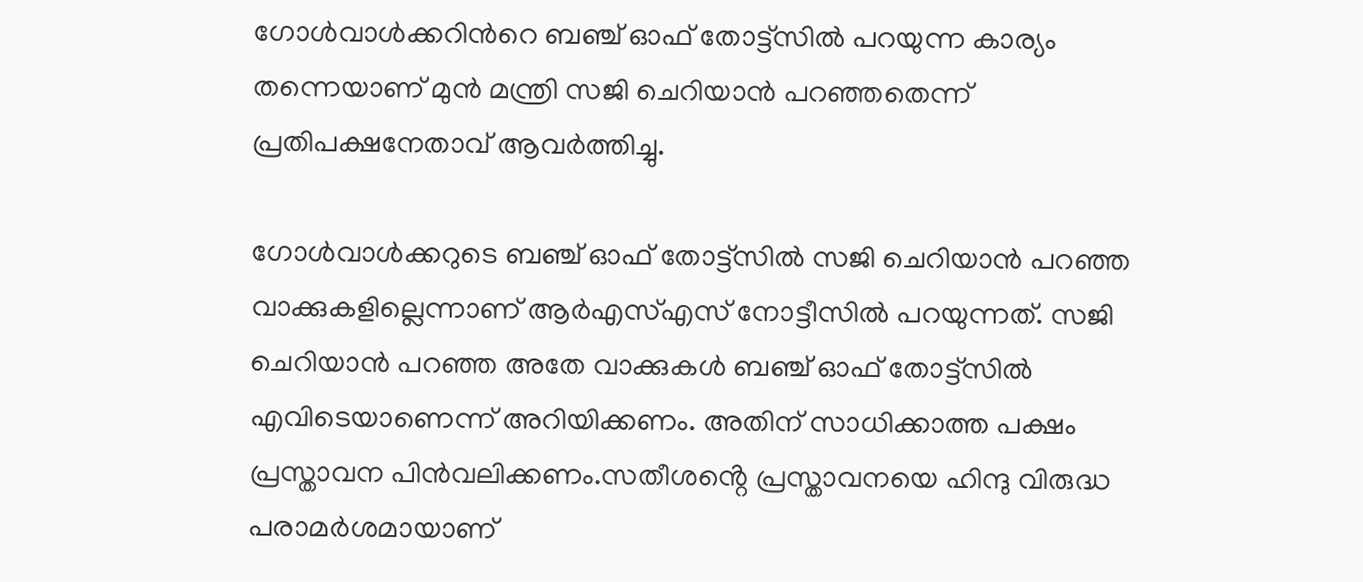ഗോള്‍വാള്‍ക്കറിന്‍റെ ബഞ്ച് ഓഫ് തോട്ട്സില്‍ പറയുന്ന കാര്യം തന്നെയാണ് മുന്‍ മന്ത്രി സജി ചെറിയാന്‍ പറഞ്ഞതെന്ന് പ്രതിപക്ഷനേതാവ് ആവര്‍ത്തിച്ചു.

ഗോള്‍വാള്‍ക്കറുടെ ബഞ്ച് ഓഫ് തോട്ട്സില്‍ സജി ചെറിയാന്‍ പറഞ്ഞ വാക്കുകളില്ലെന്നാണ് ആര്‍എസ്എസ് നോട്ടീസില്‍ പറയുന്നത്. സജി ചെറിയാന്‍ പറഞ്ഞ അതേ വാക്കുകള്‍ ബഞ്ച് ഓഫ് തോട്ട്സില്‍ എവിടെയാണെന്ന് അറിയിക്കണം. അതിന് സാധിക്കാത്ത പക്ഷം പ്രസ്താവന പിന്‍വലിക്കണം.സതീശൻ്റെ പ്രസ്താവനയെ ഹിന്ദു വിരുദ്ധ പരാമർശമായാണ്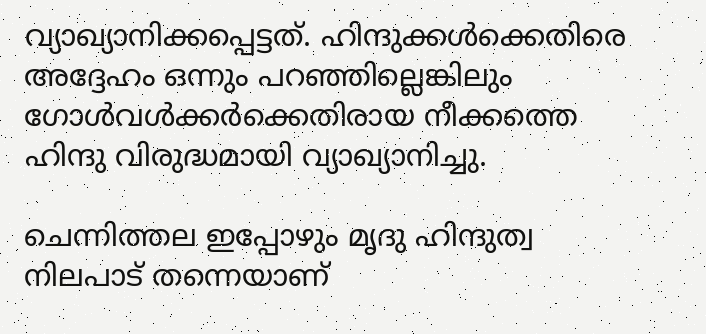വ്യാഖ്യാനിക്കപ്പെട്ടത്. ഹിന്ദുക്കൾക്കെതിരെ അദ്ദേഹം ഒന്നും പറഞ്ഞില്ലെങ്കിലും ഗോൾവൾക്കർക്കെതിരായ നീക്കത്തെ ഹിന്ദു വിരുദ്ധമായി വ്യാഖ്യാനിച്ചു.

ചെന്നിത്തല ഇപ്പോഴും മൃദു ഹിന്ദുത്വ നിലപാട് തന്നെയാണ്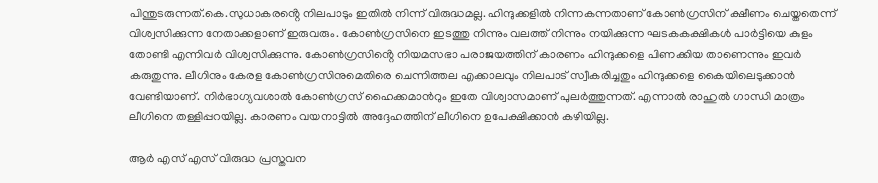പിന്തുടരുന്നത്.കെ.സുധാകരൻ്റെ നിലപാടും ഇതിൽ നിന്ന് വിരുദ്ധമല്ല. ഹിന്ദുക്കളിൽ നിന്നകന്നതാണ് കോൺഗ്രസിന് ക്ഷീണം ചെയ്തതെന്ന് വിശ്വസിക്കുന്ന നേതാക്കളാണ് ഇരുവരും. കോൺഗ്രസിനെ ഇsത്തു നിന്നും വലത്ത് നിന്നും നയിക്കുന്ന ഘടകകക്ഷികൾ പാർട്ടിയെ കുളം തോണ്ടി എന്നിവർ വിശ്വസിക്കുന്നു. കോൺഗ്രസിൻ്റെ നിയമസഭാ പരാജയത്തിന് കാരണം ഹിന്ദുക്കളെ പിണക്കിയ താണെന്നും ഇവർ കരുതുന്നു. ലീഗിനും കേരള കോൺഗ്രസിനുമെതിരെ ചെന്നിത്തല എക്കാലവും നിലപാട് സ്വീകരിച്ചതും ഹിന്ദുക്കളെ കൈയിലെടുക്കാൻ വേണ്ടിയാണ്. നിർഭാഗ്യവശാൽ കോൺഗ്രസ് ഹൈക്കമാൻറും ഇതേ വിശ്വാസമാണ് പുലർത്തുന്നത്. എന്നാൽ രാഹുൽ ഗാന്ധി മാത്രം ലീഗിനെ തള്ളിപ്പറയില്ല. കാരണം വയനാട്ടിൽ അദ്ദേഹത്തിന് ലീഗിനെ ഉപേക്ഷിക്കാൻ കഴിയില്ല.

ആർ എസ് എസ് വിരുദ്ധ പ്രസ്തവന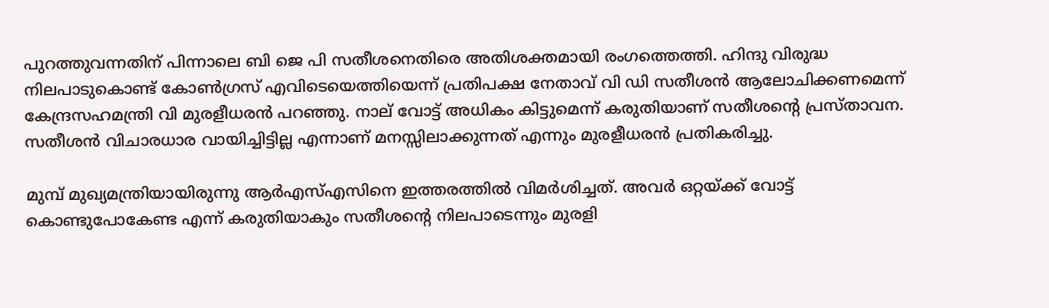പുറത്തുവന്നതിന് പിന്നാലെ ബി ജെ പി സതീശനെതിരെ അതിശക്തമായി രംഗത്തെത്തി. ഹിന്ദു വിരുദ്ധ നിലപാടുകൊണ്ട് കോൺഗ്രസ് എവിടെയെത്തിയെന്ന് പ്രതിപക്ഷ നേതാവ് വി ഡി സതീശൻ ആലോചിക്കണമെന്ന് കേന്ദ്രസഹമന്ത്രി വി മുരളീധരൻ പറഞ്ഞു. നാല് വോട്ട് അധികം കിട്ടുമെന്ന് കരുതിയാണ് സതീശന്റെ പ്രസ്താവന. സതീശൻ വിചാരധാര വായിച്ചിട്ടില്ല എന്നാണ് മനസ്സിലാക്കുന്നത് എന്നും മുരളീധരൻ പ്രതികരിച്ചു.

മുമ്പ് മുഖ്യമന്ത്രിയായിരുന്നു ആർഎസ്എസിനെ ഇത്തരത്തിൽ വിമർശിച്ചത്. അവർ ഒറ്റയ്ക്ക് വോട്ട് കൊണ്ടുപോകേണ്ട എന്ന് കരുതിയാകും സതീശന്റെ നിലപാടെന്നും മുരളി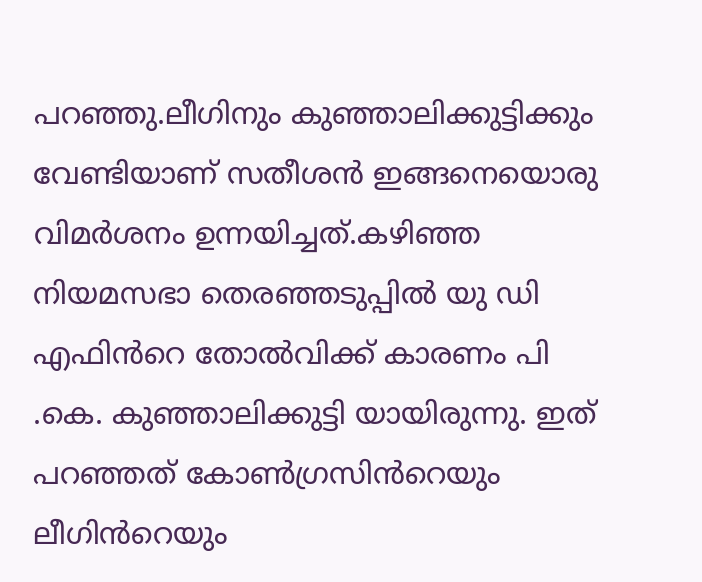പറഞ്ഞു.ലീഗിനും കുഞ്ഞാലിക്കുട്ടിക്കും വേണ്ടിയാണ് സതീശൻ ഇങ്ങനെയൊരു വിമർശനം ഉന്നയിച്ചത്.കഴിഞ്ഞ നിയമസഭാ തെരഞ്ഞടുപ്പിൽ യു ഡി എഫിൻറെ തോൽവിക്ക് കാരണം പി .കെ. കുഞ്ഞാലിക്കുട്ടി യായിരുന്നു. ഇത് പറഞ്ഞത് കോൺഗ്രസിൻറെയും ലീഗിൻറെയും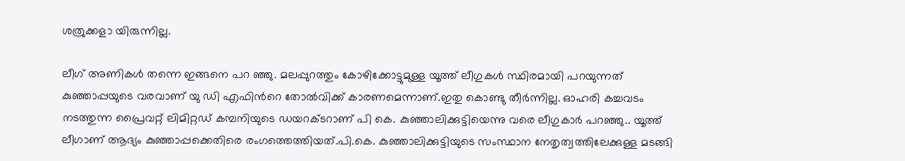ശത്രുക്കളാ യിരുന്നില്ല.

ലീഗ് അണികൾ തന്നെ ഇങ്ങനെ പറ ഞ്ഞു. മലപ്പുറത്തും കോഴിക്കോട്ടുമുള്ള യൂത്ത് ലീഗുകൾ സ്ഥിരമായി പറയുന്നത് കുഞ്ഞാപ്പയുടെ വരവാണ് യു ഡി എഫിൻറെ തോൽവിക്ക് കാരണമെന്നാണ്.ഇതു കൊണ്ടു തീർന്നില്ല. ഓഹരി കച്ചവടം നടത്തുന്ന പ്രൈവറ്റ് ലിമിറ്റഡ് കമ്പനിയുടെ ഡയറക്ടറാണ് പി കെ. കുഞ്ഞാലിക്കുട്ടിയെന്നു വരെ ലീഗുകാർ പറഞ്ഞു.. യൂത്ത് ലീഗാണ് ആദ്യം കുഞ്ഞാപ്പക്കെതിരെ രംഗത്തെത്തിയത്.പി.കെ. കുഞ്ഞാലിക്കുട്ടിയുടെ സംസ്ഥാന നേതൃത്വത്തിലേക്കുള്ള മടങ്ങി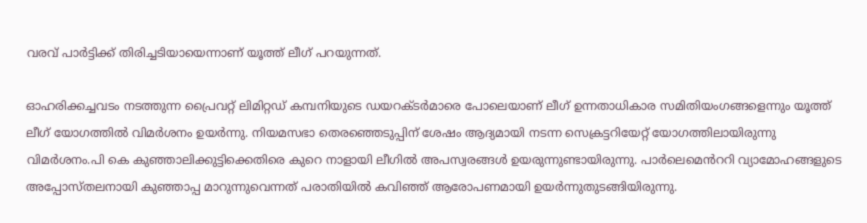വരവ് പാര്‍ട്ടിക്ക് തിരിച്ചടിയായെന്നാണ് യൂത്ത് ലീഗ് പറയുന്നത്.

ഓഹരിക്കച്ചവടം നടത്തുന്ന പ്രൈവറ്റ് ലിമിറ്റഡ് കമ്പനിയുടെ ഡയറക്ടര്‍മാരെ പോലെയാണ് ലീഗ് ഉന്നതാധികാര സമിതിയംഗങ്ങളെന്നും യൂത്ത് ലീഗ് യോഗത്തില്‍ വിമര്‍ശനം ഉയർന്നു. നിയമസഭാ തെരഞ്ഞെടുപ്പിന് ശേഷം ആദ്യമായി നടന്ന സെക്രട്ടറിയേറ്റ് യോഗത്തിലായിരുന്നു വിമര്‍ശനം.പി കെ കുഞ്ഞാലിക്കുട്ടിക്കെതിരെ കുറെ നാളായി ലീഗിൽ അപസ്വരങ്ങൾ ഉയരുന്നുണ്ടായിരുന്നു. പാർലെമെൻററി വ്യാമോഹങ്ങളുടെ അപ്പോസ്തലനായി കുഞ്ഞാപ്പ മാറുന്നുവെന്നത് പരാതിയിൽ കവിഞ്ഞ് ആരോപണമായി ഉയർന്നുതുടങ്ങിയിരുന്നു.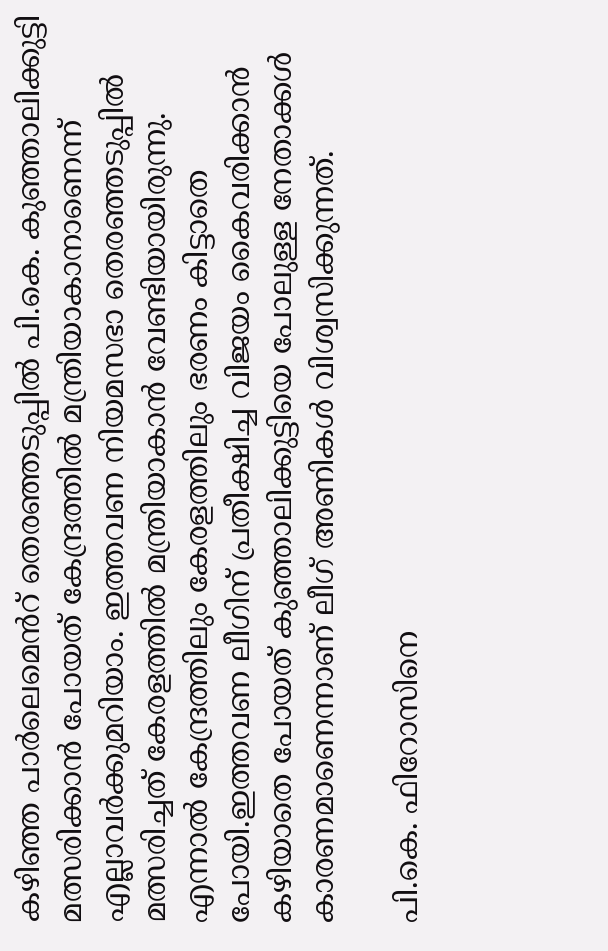കഴിഞ്ഞ പാർലെമെൻറ് തെരഞ്ഞടുപ്പിൽ പി.കെ. കുഞ്ഞാലിക്കുട്ടി മത്സരിക്കാൻ പോയത് കേന്ദ്രത്തിൽ മന്ത്രിയാകാനാണെന്ന് എല്ലാവർക്കുമറിയാം. ഇത്തവണ നിയമസഭാ തെരഞ്ഞടുപ്പിൽ മത്സരിച്ചത് കേരളത്തിൽ മന്ത്രിയാകാൻ വേണ്ടിയായിരുന്നു. എന്നാൽ കേന്ദ്രത്തിലും കേരളത്തിലും ഭരണം കിട്ടാതെ പോയി.ഇത്തവണ ലീഗിന് പ്രതീക്ഷിച്ച വിജയം കൈവരിക്കാൻ കഴിയാതെ പോയത് കുഞ്ഞാലിക്കുട്ടിയെ പോലുള്ള നേതാക്കൾ കാരണമാണെന്നാണ് ലീഗ് അണികൾ വിശ്വസിക്കുന്നത്.

പി.കെ. ഫിറോസിനെ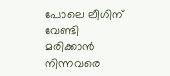പോലെ ലീഗിന് വേണ്ടി മരിക്കാൻ നിന്നവരെ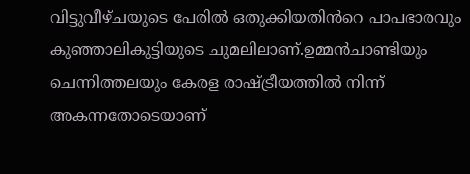വിട്ടുവീഴ്ചയുടെ പേരിൽ ഒതുക്കിയതിൻറെ പാപഭാരവും കുഞ്ഞാലികുട്ടിയുടെ ചുമലിലാണ്.ഉമ്മൻചാണ്ടിയും ചെന്നിത്തലയും കേരള രാഷ്ട്രീയത്തിൽ നിന്ന് അകന്നതോടെയാണ്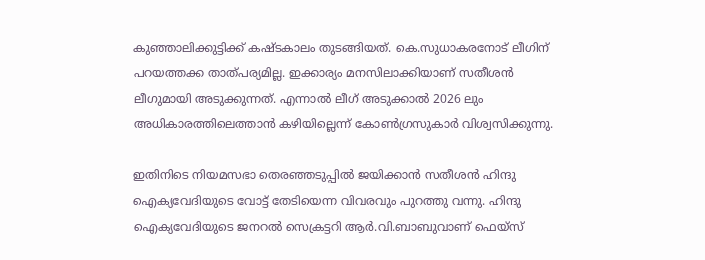കുഞ്ഞാലിക്കുട്ടിക്ക് കഷ്ടകാലം തുടങ്ങിയത്. കെ.സുധാകരനോട് ലീഗിന് പറയത്തക്ക താത്പര്യമില്ല. ഇക്കാര്യം മനസിലാക്കിയാണ് സതീശൻ ലീഗുമായി അടുക്കുന്നത്. എന്നാൽ ലീഗ് അടുക്കാൽ 2026 ലും അധികാരത്തിലെത്താൻ കഴിയില്ലെന്ന് കോൺഗ്രസുകാർ വിശ്വസിക്കുന്നു.

ഇതിനിടെ നിയമസഭാ തെരഞ്ഞടുപ്പിൽ ജയിക്കാൻ സതീശൻ ഹിന്ദു ഐക്യവേദിയുടെ വോട്ട് തേടിയെന്ന വിവരവും പുറത്തു വന്നു. ഹിന്ദു ഐക്യവേദിയുടെ ജനറൽ സെക്രട്ടറി ആർ.വി.ബാബുവാണ് ഫെയ്സ്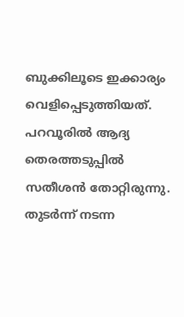ബുക്കിലൂടെ ഇക്കാര്യം വെളിപ്പെടുത്തിയത്. പറവൂരിൽ ആദ്യ തെരത്തടുപ്പിൽ സതീശൻ തോറ്റിരുന്നു. തുടർന്ന് നടന്ന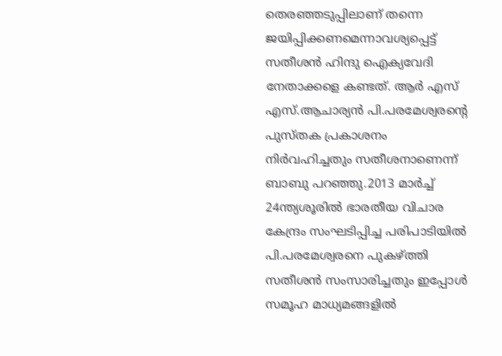തെരഞ്ഞടുപ്പിലാണ് തന്നെ ജയിപ്പിക്കണമെന്നാവശ്യപ്പെട്ട് സതീശൻ ഹിന്ദു ഐക്യവേദി നേതാക്കളെ കണ്ടത്. ആർ എസ് എസ്.ആചാര്യൻ പി.പരമേശ്വരൻ്റെ പുസ്തക പ്രകാശനം നിർവഹിച്ചതും സതീശനാണെന്ന് ബാബു പറഞ്ഞു.2013 മാർച്ച് 24ന്ത്യശൂരിൽ ഭാരതീയ വിചാര കേന്ദ്രം സംഘടിപ്പിച്ച പരിപാടിയിൽ പി.പരമേശ്വരനെ പുകഴ്ത്തി സതീശൻ സംസാരിച്ചതും ഇപ്പോൾ സമൂഹ മാധ്യമങ്ങളിൽ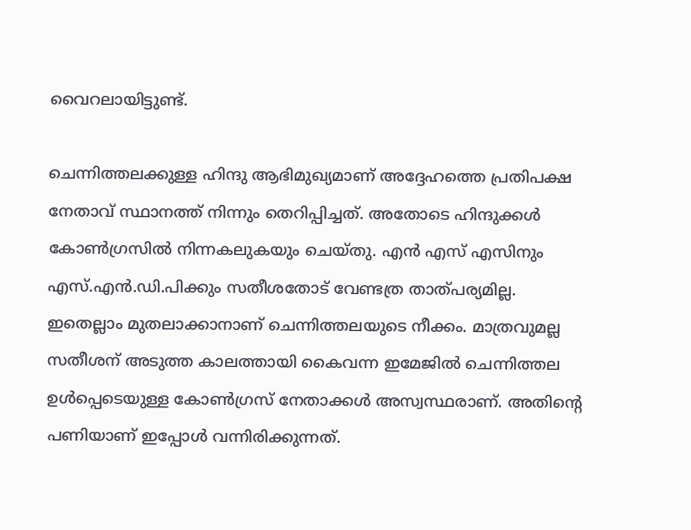വൈറലായിട്ടുണ്ട്.

ചെന്നിത്തലക്കുള്ള ഹിന്ദു ആഭിമുഖ്യമാണ് അദ്ദേഹത്തെ പ്രതിപക്ഷ നേതാവ് സ്ഥാനത്ത് നിന്നും തെറിപ്പിച്ചത്. അതോടെ ഹിന്ദുക്കൾ കോൺഗ്രസിൽ നിന്നകലുകയും ചെയ്തു. എൻ എസ് എസിനും എസ്.എൻ.ഡി.പിക്കും സതീശതോട് വേണ്ടത്ര താത്പര്യമില്ല. ഇതെല്ലാം മുതലാക്കാനാണ് ചെന്നിത്തലയുടെ നീക്കം. മാത്രവുമല്ല സതീശന് അടുത്ത കാലത്തായി കൈവന്ന ഇമേജിൽ ചെന്നിത്തല ഉൾപ്പെടെയുള്ള കോൺഗ്രസ് നേതാക്കൾ അസ്വസ്ഥരാണ്. അതിൻ്റെ പണിയാണ് ഇപ്പോൾ വന്നിരിക്കുന്നത്.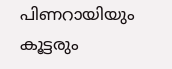പിണറായിയും കൂട്ടരും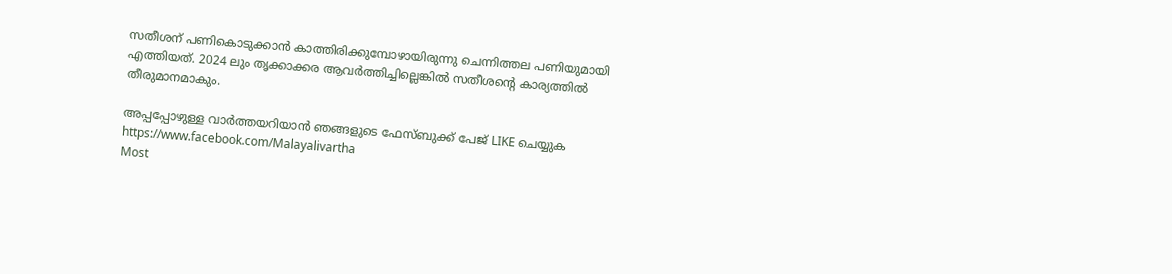സതീശന് പണികൊടുക്കാൻ കാത്തിരിക്കുമ്പോഴായിരുന്നു ചെന്നിത്തല പണിയുമായി എത്തിയത്. 2024 ലും തൃക്കാക്കര ആവർത്തിച്ചില്ലെങ്കിൽ സതീശൻ്റെ കാര്യത്തിൽ തീരുമാനമാകും.

അപ്പപ്പോഴുള്ള വാര്‍ത്തയറിയാന്‍ ഞങ്ങളുടെ ഫേസ്‌ബുക്ക്‌ പേജ് LIKE ചെയ്യുക
https://www.facebook.com/Malayalivartha
Most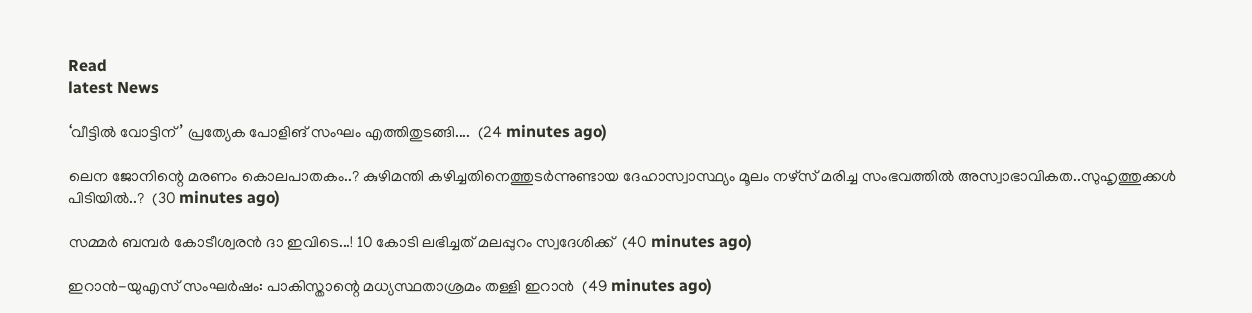Read
latest News

‘വീട്ടിൽ വോട്ടിന്’ പ്രത്യേക പോളിങ് സംഘം എത്തിതുടങ്ങി....  (24 minutes ago)

ലെന ജോനിന്റെ മരണം കൊലപാതകം..? കുഴിമന്തി കഴിച്ചതിനെത്തുടര്‍ന്നുണ്ടായ ദേഹാസ്വാസ്ഥ്യം മൂലം നഴ്സ് മരിച്ച സംഭവത്തില്‍ അസ്വാഭാവികത..സുഹൃത്തുക്കൾ പിടിയിൽ..?  (30 minutes ago)

സമ്മർ ബമ്പർ കോടീശ്വരൻ ദാ ഇവിടെ...! 10 കോടി ലഭിച്ചത് മലപ്പുറം സ്വദേശിക്ക്  (40 minutes ago)

ഇറാൻ-യുഎസ് സംഘർഷം: പാകിസ്താന്റെ മധ്യസ്ഥതാശ്രമം തള്ളി ഇറാൻ  (49 minutes ago)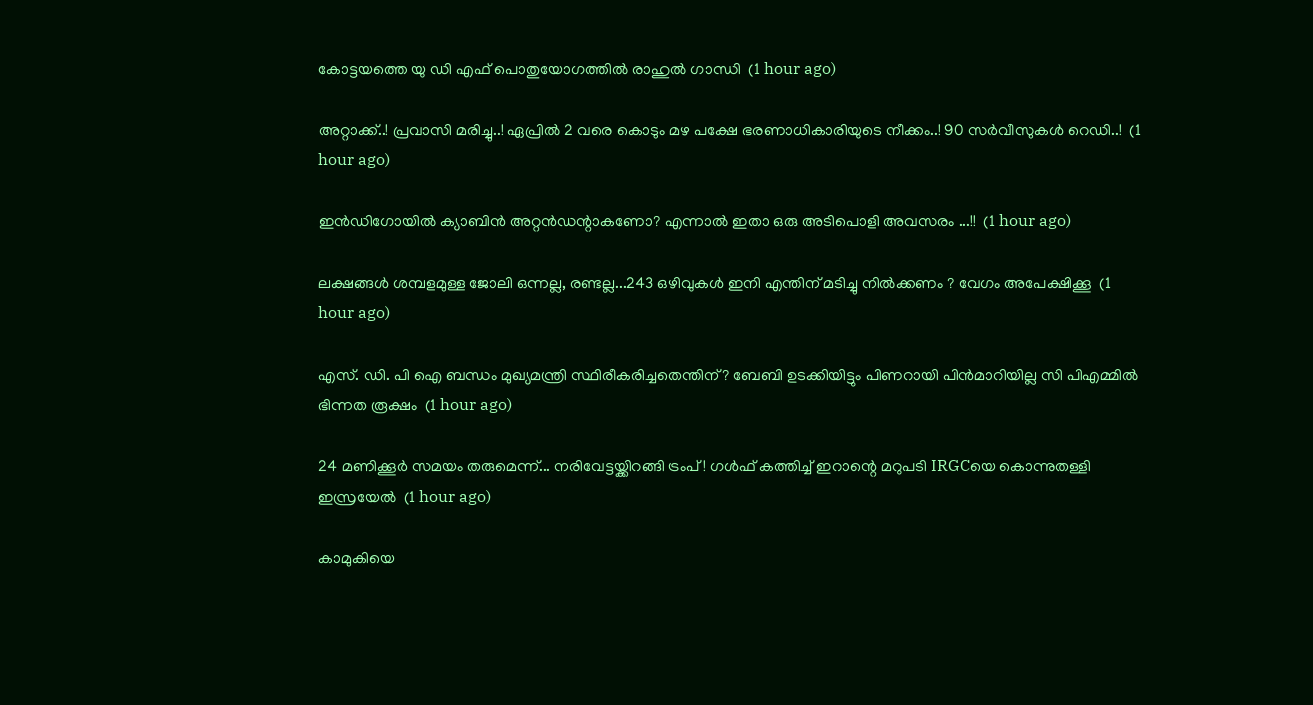കോട്ടയത്തെ യു ഡി എഫ് പൊതുയോഗത്തിൽ രാഹുൽ ഗാന്ധി  (1 hour ago)

അറ്റാക്ക്..! പ്രവാസി മരിച്ചു..! ഏപ്രിൽ 2 വരെ കൊടും മഴ പക്ഷേ ഭരണാധികാരിയുടെ നീക്കം..! 90 സർവീസുകൾ റെഡി..!  (1 hour ago)

ഇന്‍ഡിഗോയില്‍ ക്യാബിന്‍ അറ്റന്‍ഡന്റാകണോ? എന്നാൽ ഇതാ ഒരു അടിപൊളി അവസരം ...!!  (1 hour ago)

ലക്ഷങ്ങൾ ശമ്പളമുള്ള ജോലി ഒന്നല്ല, രണ്ടല്ല...243 ഒഴിവുകൾ ഇനി എന്തിന് മടിച്ചു നിൽക്കണം ? വേഗം അപേക്ഷിക്കൂ  (1 hour ago)

എസ്. ഡി. പി ഐ ബന്ധം മുഖ്യമന്ത്രി സ്ഥിരീകരിച്ചതെന്തിന്? ബേബി ഉടക്കിയിട്ടും പിണറായി പിൻമാറിയില്ല സി പിഎമ്മിൽ ഭിന്നത രൂക്ഷം  (1 hour ago)

24 മണിക്കൂര്‍ സമയം തരുമെന്ന്... നരിവേട്ടയ്ക്കിറങ്ങി ട്രംപ് ! ഗള്‍ഫ് കത്തിച്ച് ഇറാന്റെ മറുപടി IRGCയെ കൊന്നുതള്ളി ഇസ്രയേല്‍  (1 hour ago)

കാമുകിയെ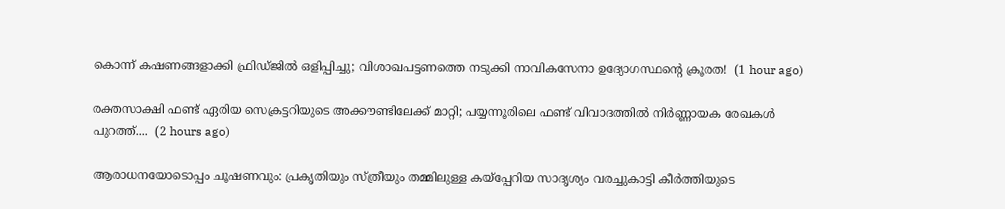കൊന്ന് കഷണങ്ങളാക്കി ഫ്രിഡ്ജിൽ ഒളിപ്പിച്ചു; വിശാഖപട്ടണത്തെ നടുക്കി നാവികസേനാ ഉദ്യോഗസ്ഥന്റെ ക്രൂരത!  (1 hour ago)

രക്തസാക്ഷി ഫണ്ട് ഏരിയ സെക്രട്ടറിയുടെ അക്കൗണ്ടിലേക്ക് മാറ്റി; പയ്യന്നൂരിലെ ഫണ്ട് വിവാദത്തിൽ നിർണ്ണായക രേഖകൾ പുറത്ത്....  (2 hours ago)

ആരാധനയോടൊപ്പം ചൂഷണവും: പ്രകൃതിയും സ്ത്രീയും തമ്മിലുള്ള കയ്പ്പേറിയ സാദൃശ്യം വരച്ചുകാട്ടി കീർത്തിയുടെ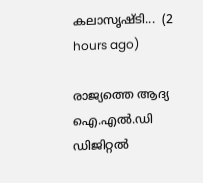കലാസൃഷ്ടി...  (2 hours ago)

രാജ്യത്തെ ആദ്യ ഐ.എൽ.ഡി ഡിജിറ്റൽ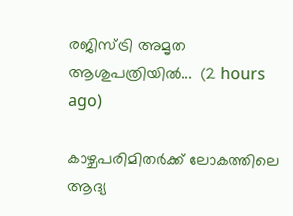രജിസ്ട്രി അമൃത ആശുപത്രിയിൽ...  (2 hours ago)

കാഴ്ചപരിമിതര്‍ക്ക് ലോകത്തിലെ ആദ്യ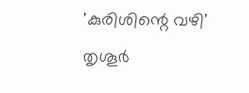'കുരിശിന്റെ വഴി' തൃശൂര്‍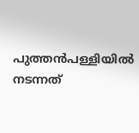പുത്തന്‍പള്ളിയില്‍ നടന്നത്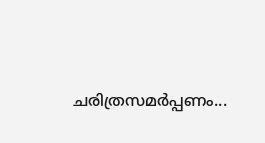ചരിത്രസമര്‍പ്പണം...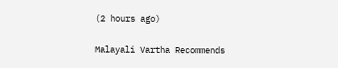(2 hours ago)

Malayali Vartha Recommends